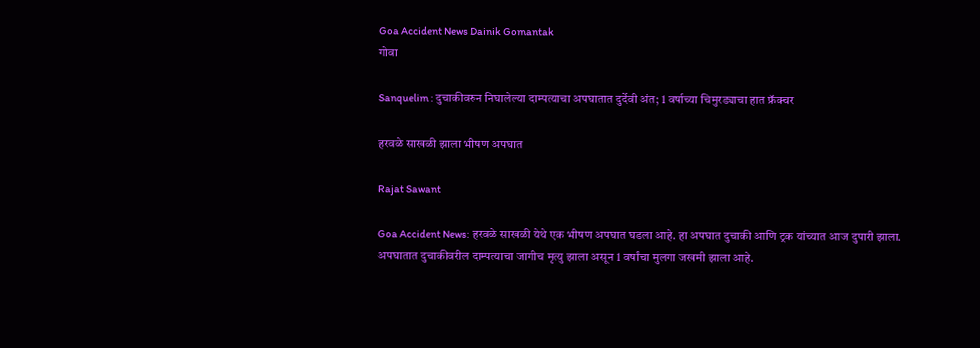Goa Accident News Dainik Gomantak
गोवा

Sanquelim : दुचाकीवरुन निघालेल्या दाम्पत्याचा अपघातात दुर्देवी अंत; 1 वर्षाच्या चिमुरड्याचा हात फ्रॅक्चर

हरवळे साखळी झाला भीषण अपघात

Rajat Sawant

Goa Accident News: हरवळे साखळी येथे एक भीषण अपघात घडला आहे. हा अपघात दुचाकी आणि ट्रक यांच्यात आज दुपारी झाला. अपघातात दुचाकीवरील दाम्पत्याचा जागीच मृत्यु झाला असून 1 वर्षांचा मुलगा जखमी झाला आहे.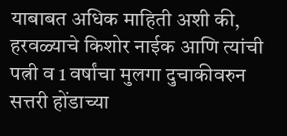याबाबत अधिक माहिती अशी की, हरवळ्याचे किशोर नाईक आणि त्यांची पत्नी व 1 वर्षांचा मुलगा दुचाकीवरुन सत्तरी होंडाच्या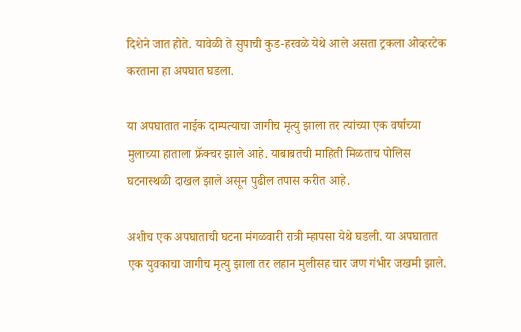दिशेने जात होते. यावेळी ते सुपाची कुड-हरवळे येथे आले असता ट्रकला ओव्हरटेक करताना हा अपघात घडला.

या अपघातात नाईक दाम्पत्याचा जागीच मृत्यु झाला तर त्यांच्या एक वर्षाच्या मुलाच्या हाताला फ्रॅक्चर झाले आहे. याबाबतची माहिती मिळताच पोलिस घटनास्थळी दाखल झाले असून पुढील तपास करीत आहे.

अशीच एक अपघाताची घटना मंगळवारी रात्री म्हापसा येथे घडली. या अपघातात एक युवकाचा जागीच मृत्यु झाला तर लहान मुलीसह चार जण गंभीर जखमी झाले.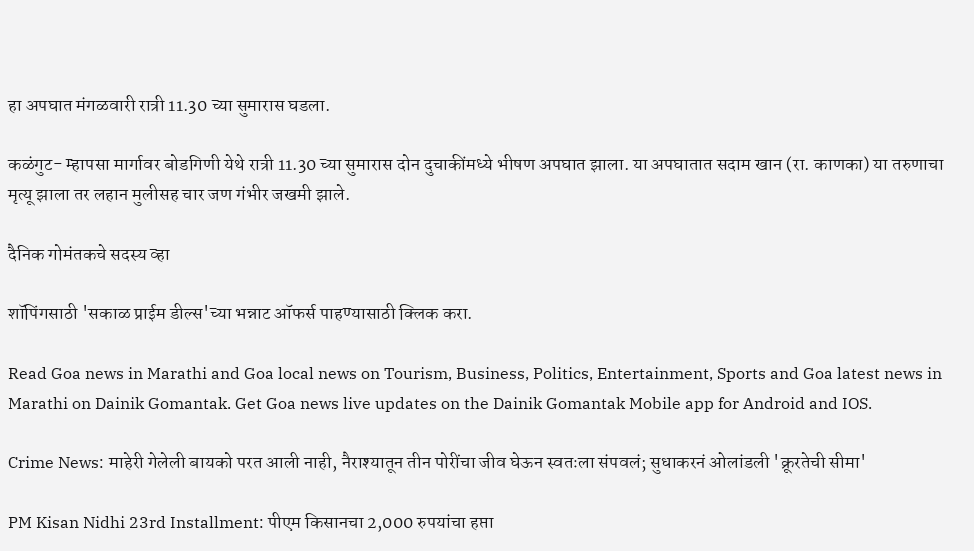हा अपघात मंगळवारी रात्री 11.30 च्या सुमारास घडला.

कळंगुट- म्हापसा मार्गावर बोडगिणी येथे रात्री 11.30 च्या सुमारास दोन दुचाकींमध्ये भीषण अपघात झाला. या अपघातात सदाम खान (रा. काणका) या तरुणाचा मृत्यू झाला तर लहान मुलीसह चार जण गंभीर जखमी झाले.

दैनिक गोमंतकचे सदस्य व्हा

शॉपिंगसाठी 'सकाळ प्राईम डील्स'च्या भन्नाट ऑफर्स पाहण्यासाठी क्लिक करा.

Read Goa news in Marathi and Goa local news on Tourism, Business, Politics, Entertainment, Sports and Goa latest news in Marathi on Dainik Gomantak. Get Goa news live updates on the Dainik Gomantak Mobile app for Android and IOS.

Crime News: माहेरी गेलेली बायको परत आली नाही, नैराश्यातून तीन पोरींचा जीव घेऊन स्वतःला संपवलं; सुधाकरनं ओलांडली 'क्रूरतेची सीमा'

PM Kisan Nidhi 23rd Installment: पीएम किसानचा 2,000 रुपयांचा हप्ता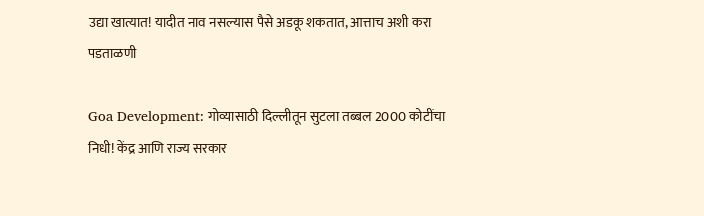उद्या खात्यात! यादीत नाव नसल्यास पैसे अडकू शकतात, आत्ताच अशी करा पडताळणी

Goa Development: गोव्यासाठी दिल्लीतून सुटला तब्बल 2000 कोटींचा निधी! केंद्र आणि राज्य सरकार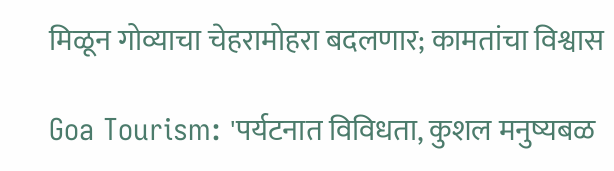मिळून गोव्याचा चेहरामोहरा बदलणार; कामतांचा विश्वास

Goa Tourism: 'पर्यटनात विविधता, कुशल मनुष्यबळ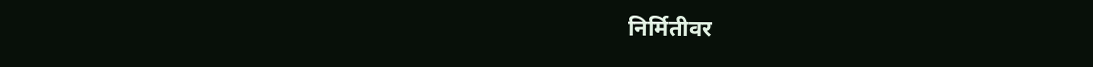निर्मितीवर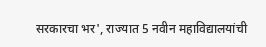सरकारचा भर', राज्यात 5 नवीन महाविद्यालयांची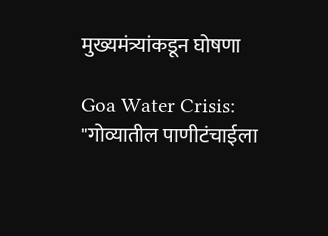मुख्यमंत्र्यांकडून घोषणा

Goa Water Crisis: "गोव्यातील पाणीटंचाईला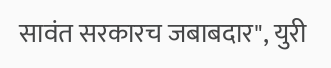सावंत सरकारच जबाबदार", युरी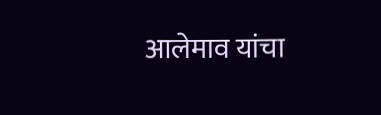आलेमाव यांचा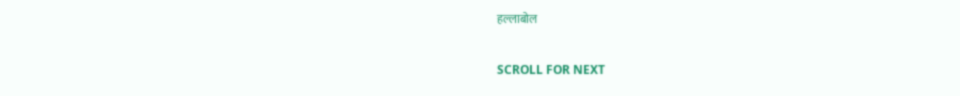हल्लाबोल

SCROLL FOR NEXT